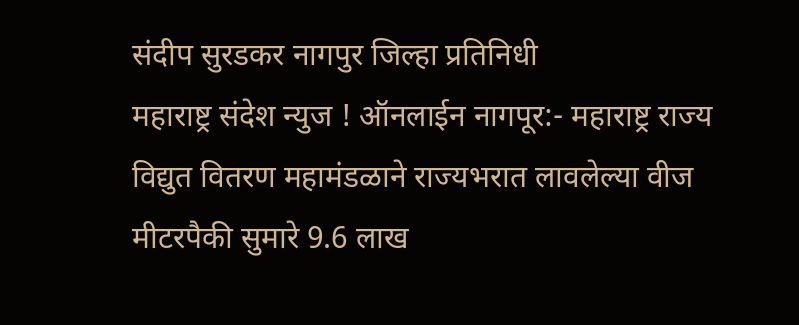संदीप सुरडकर नागपुर जिल्हा प्रतिनिधी
महाराष्ट्र संदेश न्युज ! ऑनलाईन नागपूर:- महाराष्ट्र राज्य विद्युत वितरण महामंडळाने राज्यभरात लावलेल्या वीज मीटरपैकी सुमारे 9.6 लाख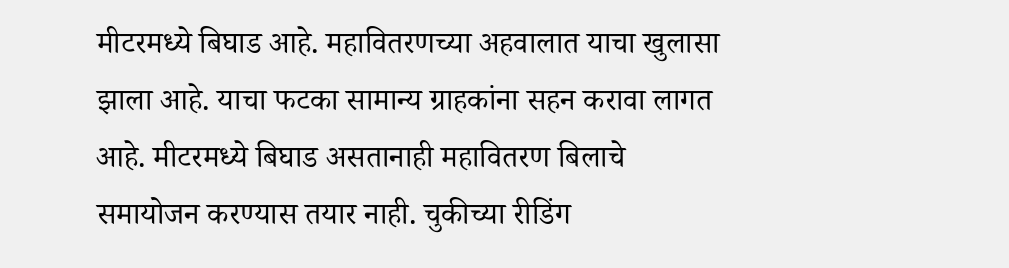मीटरमध्ये बिघाड आहे. महावितरणच्या अहवालात याचा खुलासा झाला आहे. याचा फटका सामान्य ग्राहकांना सहन करावा लागत आहे. मीटरमध्ये बिघाड असतानाही महावितरण बिलाचे समायोजन करण्यास तयार नाही. चुकीच्या रीडिंग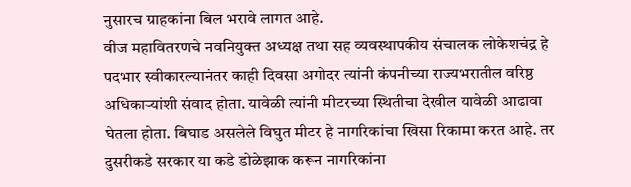नुसारच ग्राहकांना बिल भरावे लागत आहे.
वीज महावितरणचे नवनियुक्त अध्यक्ष तथा सह व्यवस्थापकीय संचालक लोकेशचंद्र हे पदभार स्वीकारल्यानंतर काही दिवसा अगोदर त्यांनी कंपनीच्या राज्यभरातील वरिष्ठ अधिकाऱ्यांशी संवाद होता. यावेळी त्यांनी मीटरच्या स्थितीचा देखील यावेळी आढावा घेतला होता. बिघाड असलेले विघुत मीटर हे नागरिकांचा खिसा रिकामा करत आहे. तर दुसरीकडे सरकार या कडे डोळेझाक करून नागरिकांना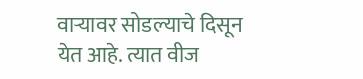वाऱ्यावर सोडल्याचे दिसून येत आहे. त्यात वीज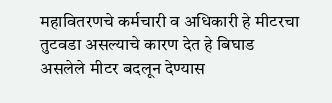महावितरणचे कर्मचारी व अधिकारी हे मीटरचा तुटवडा असल्याचे कारण देत हे बिघाड असलेले मीटर बदलून देण्यास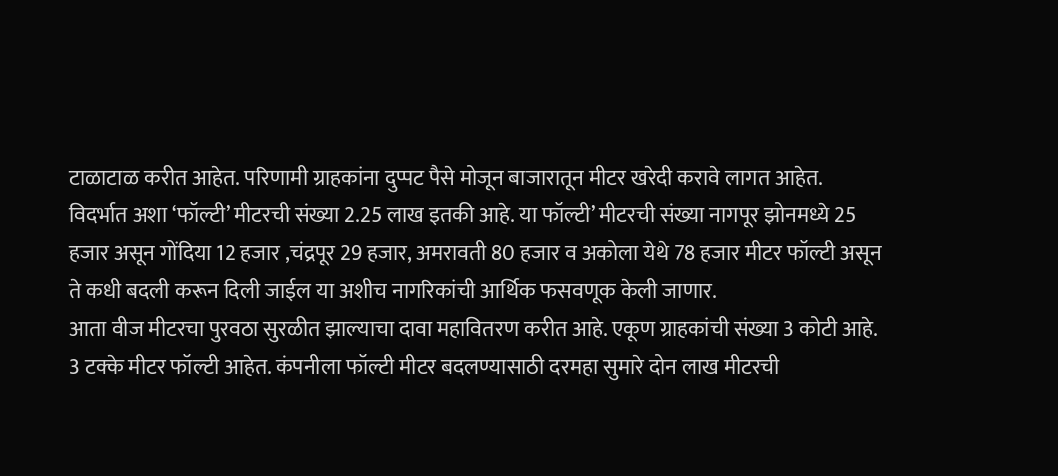टाळाटाळ करीत आहेत. परिणामी ग्राहकांना दुप्पट पैसे मोजून बाजारातून मीटर खरेदी करावे लागत आहेत. विदर्भात अशा ‘फॉल्टी’ मीटरची संख्या 2.25 लाख इतकी आहे. या फॉल्टी’ मीटरची संख्या नागपूर झोनमध्ये 25 हजार असून गोंदिया 12 हजार ,चंद्रपूर 29 हजार, अमरावती 80 हजार व अकोला येथे 78 हजार मीटर फॉल्टी असून ते कधी बदली करून दिली जाईल या अशीच नागरिकांची आर्थिक फसवणूक केली जाणार.
आता वीज मीटरचा पुरवठा सुरळीत झाल्याचा दावा महावितरण करीत आहे. एकूण ग्राहकांची संख्या 3 कोटी आहे. 3 टक्के मीटर फॉल्टी आहेत. कंपनीला फॉल्टी मीटर बदलण्यासाठी दरमहा सुमारे दोन लाख मीटरची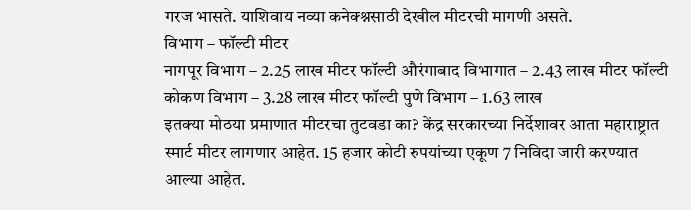गरज भासते. याशिवाय नव्या कनेक्श्नसाठी देखील मीटरची मागणी असते.
विभाग – फॉल्टी मीटर
नागपूर विभाग – 2.25 लाख मीटर फॉल्टी औरंगाबाद विभागात – 2.43 लाख मीटर फॉल्टी कोकण विभाग – 3.28 लाख मीटर फॉल्टी पुणे विभाग – 1.63 लाख
इतक्या मोठया प्रमाणात मीटरचा तुटवडा का? केंद्र सरकारच्या निर्देशावर आता महाराष्ट्रात स्मार्ट मीटर लागणार आहेत. 15 हजार कोटी रुपयांच्या एकूण 7 निविदा जारी करण्यात आल्या आहेत.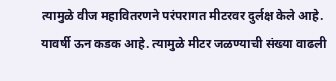त्यामुळे वीज महावितरणने परंपरागत मीटरवर दुर्लक्ष केले आहे. यावर्षी ऊन कडक आहे. त्यामुळे मीटर जळण्याची संख्या वाढली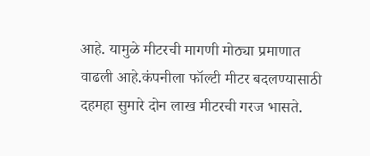आहे. यामुळे मीटरची मागणी मोठ्या प्रमाणात वाढली आहे.कंपनीला फॉल्टी मीटर बदलण्यासाठी दहमहा सुमारे दोन लाख मीटरची गरज भासते.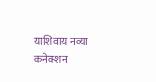याशिवाय नव्या कनेक्शन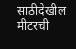साठीदेखील मीटरची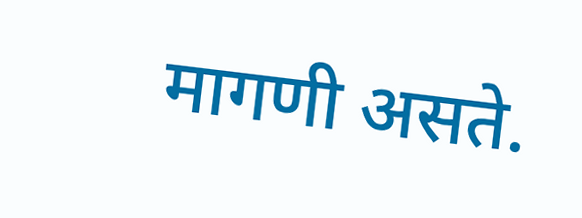मागणी असते.